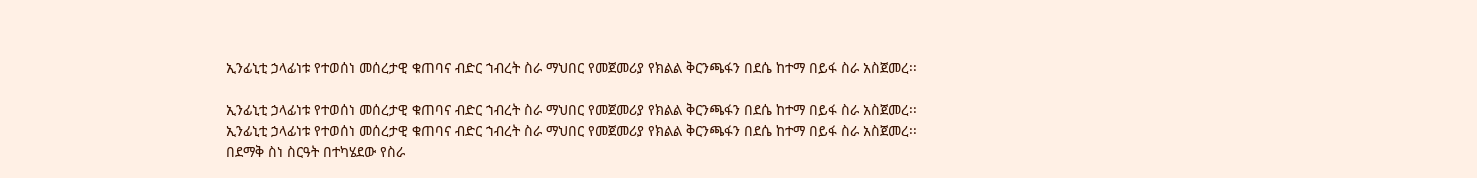ኢንፊኒቲ ኃላፊነቱ የተወሰነ መሰረታዊ ቁጠባና ብድር ኀብረት ስራ ማህበር የመጀመሪያ የክልል ቅርንጫፋን በደሴ ከተማ በይፋ ስራ አስጀመረ፡፡

ኢንፊኒቲ ኃላፊነቱ የተወሰነ መሰረታዊ ቁጠባና ብድር ኀብረት ስራ ማህበር የመጀመሪያ የክልል ቅርንጫፋን በደሴ ከተማ በይፋ ስራ አስጀመረ፡፡
ኢንፊኒቲ ኃላፊነቱ የተወሰነ መሰረታዊ ቁጠባና ብድር ኀብረት ስራ ማህበር የመጀመሪያ የክልል ቅርንጫፋን በደሴ ከተማ በይፋ ስራ አስጀመረ፡፡
በደማቅ ስነ ስርዓት በተካሄደው የስራ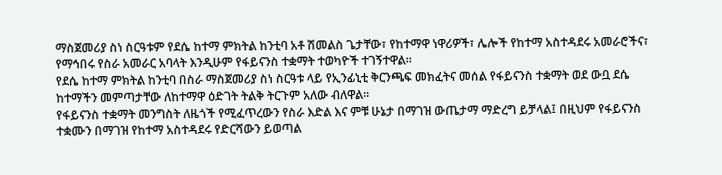ማስጀመሪያ ስነ ስርዓቱም የደሴ ከተማ ምክትል ከንቲባ አቶ ሽመልስ ጌታቸው፣ የከተማዋ ነዋሪዎች፣ ሌሎች የከተማ አስተዳደሩ አመራሮችና፣ የማኅበሩ የስራ አመራር አባላት እንዲሁም የፋይናንስ ተቋማት ተወካዮች ተገኝተዋል።
የደሴ ከተማ ምክትል ከንቲባ በስራ ማስጀመሪያ ስነ ስርዓቱ ላይ የኢንፊኒቲ ቅርንጫፍ መክፈትና መሰል የፋይናንስ ተቋማት ወደ ውቧ ደሴ ከተማችን መምጣታቸው ለከተማዋ ዕድገት ትልቅ ትርጉም አለው ብለዋል።
የፋይናንስ ተቋማት መንግስት ለዜጎች የሚፈጥረውን የስራ እድል እና ምቹ ሁኔታ በማገዝ ውጤታማ ማድረግ ይቻላል፤ በዚህም የፋይናንስ ተቋሙን በማገዝ የከተማ አስተዳደሩ የድርሻውን ይወጣል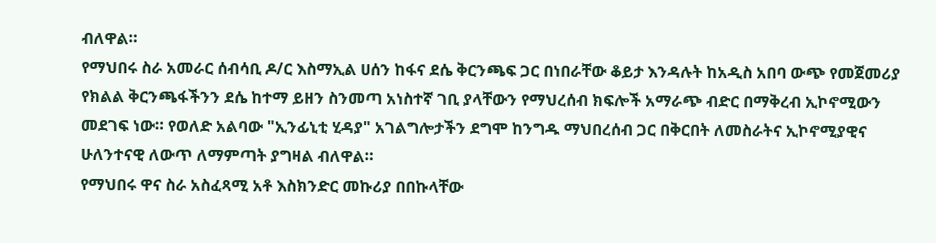ብለዋል።
የማህበሩ ስራ አመራር ሰብሳቢ ዶ/ር እስማኢል ሀሰን ከፋና ደሴ ቅርንጫፍ ጋር በነበራቸው ቆይታ እንዳሉት ከአዲስ አበባ ውጭ የመጀመሪያ የክልል ቅርንጫፋችንን ደሴ ከተማ ይዘን ስንመጣ አነስተኛ ገቢ ያላቸውን የማህረሰብ ክፍሎች አማራጭ ብድር በማቅረብ ኢኮኖሚውን መደገፍ ነው። የወለድ አልባው "ኢንፊኒቲ ሂዳያ" አገልግሎታችን ደግሞ ከንግዱ ማህበረሰብ ጋር በቅርበት ለመስራትና ኢኮኖሚያዊና ሁለንተናዊ ለውጥ ለማምጣት ያግዛል ብለዋል።
የማህበሩ ዋና ስራ አስፈጻሚ አቶ እስክንድር መኩሪያ በበኩላቸው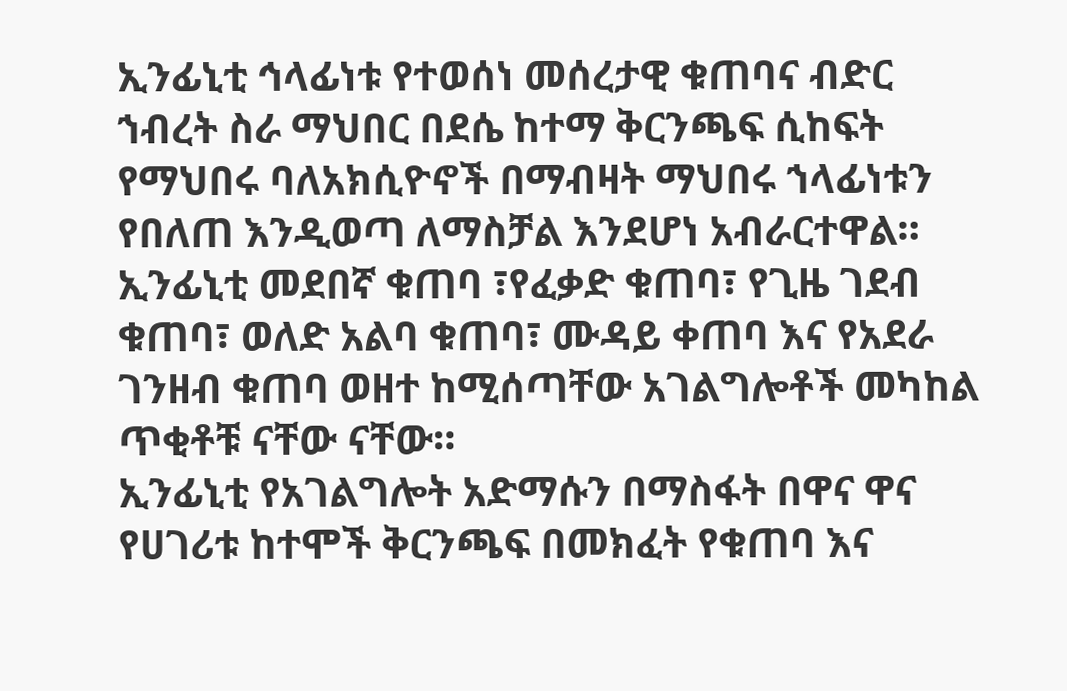ኢንፊኒቲ ኅላፊነቱ የተወሰነ መሰረታዊ ቁጠባና ብድር ኀብረት ስራ ማህበር በደሴ ከተማ ቅርንጫፍ ሲከፍት የማህበሩ ባለአክሲዮኖች በማብዛት ማህበሩ ኀላፊነቱን የበለጠ እንዲወጣ ለማስቻል እንደሆነ አብራርተዋል።
ኢንፊኒቲ መደበኛ ቁጠባ ፣የፈቃድ ቁጠባ፣ የጊዜ ገደብ ቁጠባ፣ ወለድ አልባ ቁጠባ፣ ሙዳይ ቀጠባ እና የአደራ ገንዘብ ቁጠባ ወዘተ ከሚሰጣቸው አገልግሎቶች መካከል ጥቂቶቹ ናቸው ናቸው።
ኢንፊኒቲ የአገልግሎት አድማሱን በማስፋት በዋና ዋና የሀገሪቱ ከተሞች ቅርንጫፍ በመክፈት የቁጠባ እና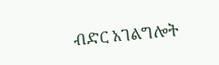ብድር አገልግሎት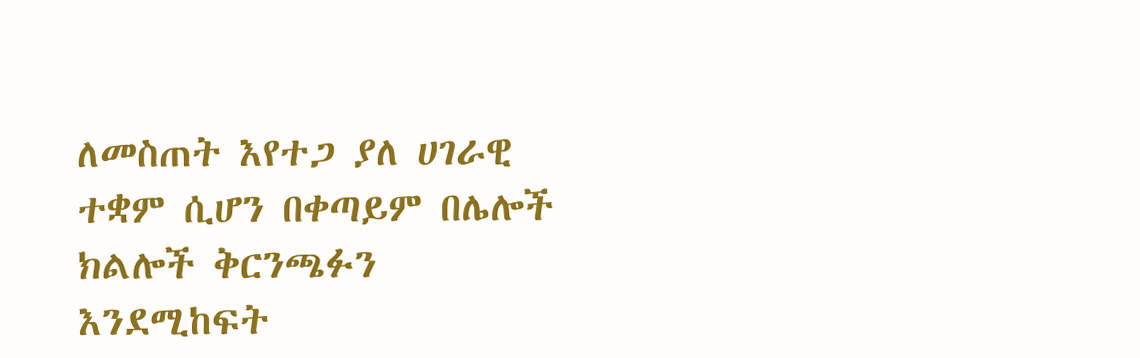ለመስጠት እየተጋ ያለ ሀገራዊ ተቋም ሲሆን በቀጣይም በሌሎች ክልሎች ቅርንጫፉን እንደሚከፍት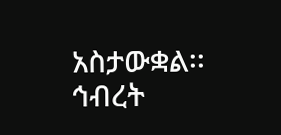አስታውቋል፡፡
ኅብረት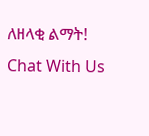ለዘላቂ ልማት!
Chat With Us